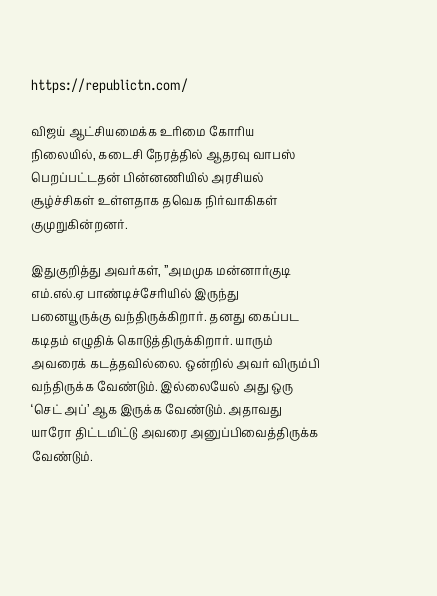https://republictn.com/

விஜய் ஆட்சியமைக்க உரிமை கோரிய நிலையில், கடைசி நேரத்தில் ஆதரவு வாபஸ் பெறப்பட்டதன் பின்னணியில் அரசியல் சூழ்ச்சிகள் உள்ளதாக தவெக நிர்வாகிகள் குமுறுகின்றனர்.

இதுகுறித்து அவர்கள், ”அமமுக மன்னார்குடி எம்.எல்.ஏ பாண்டிச்சேரியில் இருந்து பனையூருக்கு வந்திருக்கிறார். தனது கைப்பட கடிதம் எழுதிக் கொடுத்திருக்கிறார். யாரும் அவரைக் கடத்தவில்லை. ஒன்றில் அவர் விரும்பி வந்திருக்க வேண்டும். இல்லையேல் அது ஒரு ‘செட் அப்’ ஆக இருக்க வேண்டும். அதாவது யாரோ திட்டமிட்டு அவரை அனுப்பிவைத்திருக்க வேண்டும்.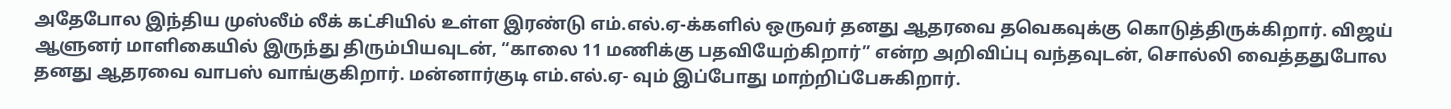அதேபோல இந்திய முஸ்லீம் லீக் கட்சியில் உள்ள இரண்டு எம்.எல்.ஏ-க்களில் ஒருவர் தனது ஆதரவை தவெகவுக்கு கொடுத்திருக்கிறார். விஜய் ஆளுனர் மாளிகையில் இருந்து திரும்பியவுடன், “காலை 11 மணிக்கு பதவியேற்கிறார்” என்ற அறிவிப்பு வந்தவுடன், சொல்லி வைத்ததுபோல தனது ஆதரவை வாபஸ் வாங்குகிறார். மன்னார்குடி எம்.எல்.ஏ- வும் இப்போது மாற்றிப்பேசுகிறார்.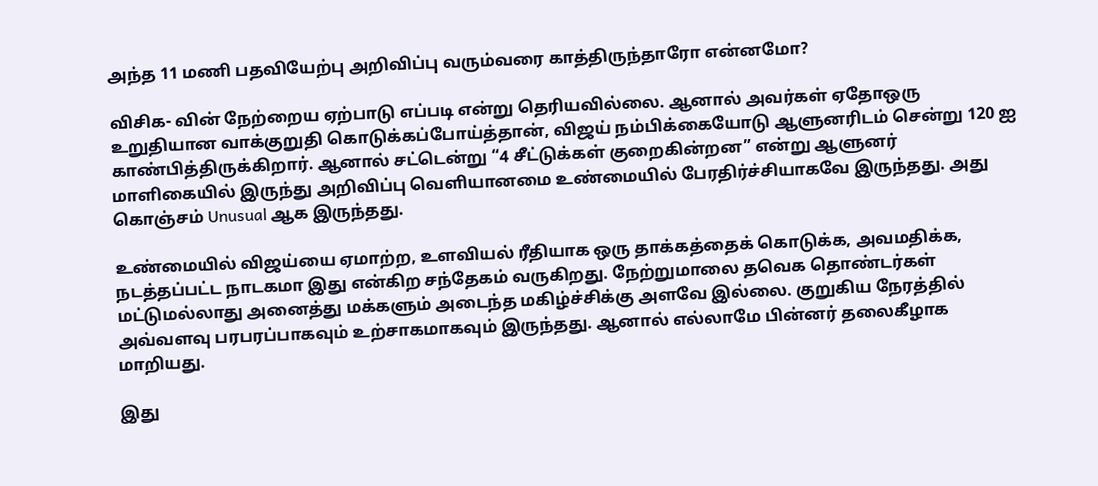அந்த 11 மணி பதவியேற்பு அறிவிப்பு வரும்வரை காத்திருந்தாரோ என்னமோ?

விசிக- வின் நேற்றைய ஏற்பாடு எப்படி என்று தெரியவில்லை. ஆனால் அவர்கள் ஏதோஒரு உறுதியான வாக்குறுதி கொடுக்கப்போய்த்தான், விஜய் நம்பிக்கையோடு ஆளுனரிடம் சென்று 120 ஐ காண்பித்திருக்கிறார். ஆனால் சட்டென்று “4 சீட்டுக்கள் குறைகின்றன” என்று ஆளுனர் மாளிகையில் இருந்து அறிவிப்பு வெளியானமை உண்மையில் பேரதிர்ச்சியாகவே இருந்தது. அது கொஞ்சம் Unusual ஆக இருந்தது.

உண்மையில் விஜய்யை ஏமாற்ற, உளவியல் ரீதியாக ஒரு தாக்கத்தைக் கொடுக்க, அவமதிக்க, நடத்தப்பட்ட நாடகமா இது என்கிற சந்தேகம் வருகிறது. நேற்றுமாலை தவெக தொண்டர்கள் மட்டுமல்லாது அனைத்து மக்களும் அடைந்த மகிழ்ச்சிக்கு அளவே இல்லை. குறுகிய நேரத்தில் அவ்வளவு பரபரப்பாகவும் உற்சாகமாகவும் இருந்தது. ஆனால் எல்லாமே பின்னர் தலைகீழாக மாறியது.

இது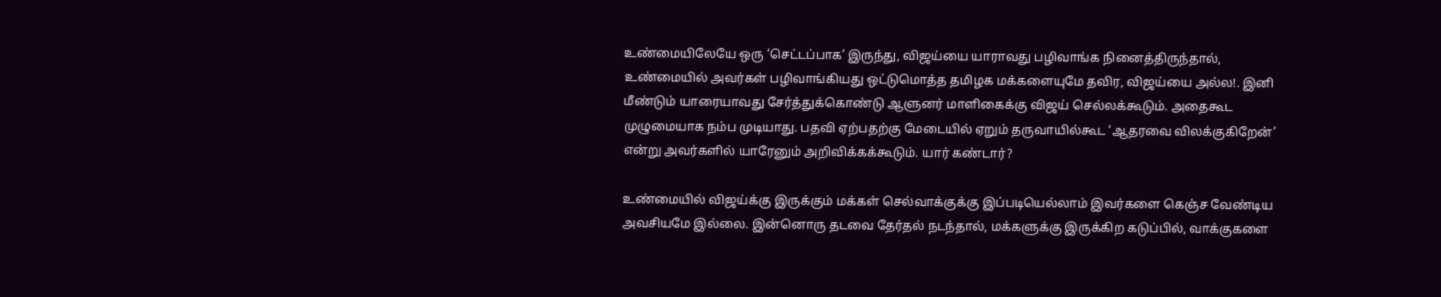உண்மையிலேயே ஒரு ‘செட்டப்பாக’ இருந்து, விஜய்யை யாராவது பழிவாங்க நினைத்திருந்தால், உண்மையில் அவர்கள் பழிவாங்கியது ஒட்டுமொத்த தமிழக மக்களையுமே தவிர, விஜய்யை அல்ல!. இனி மீண்டும் யாரையாவது சேர்த்துக்கொண்டு ஆளுனர் மாளிகைக்கு விஜய் செல்லக்கூடும். அதைகூட முழுமையாக நம்ப முடியாது. பதவி ஏற்பதற்கு மேடையில் ஏறும் தருவாயில்கூட ‘ஆதரவை விலக்குகிறேன்’ என்று அவர்களில் யாரேனும் அறிவிக்கக்கூடும். யார் கண்டார்?

உண்மையில் விஜய்க்கு இருக்கும் மக்கள் செல்வாக்குக்கு இப்படியெல்லாம் இவர்களை கெஞ்ச வேண்டிய அவசியமே இல்லை. இன்னொரு தடவை தேர்தல் நடந்தால், மக்களுக்கு இருக்கிற கடுப்பில், வாக்குகளை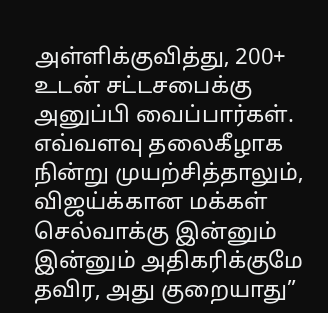அள்ளிக்குவித்து, 200+ உடன் சட்டசபைக்கு அனுப்பி வைப்பார்கள். எவ்வளவு தலைகீழாக நின்று முயற்சித்தாலும், விஜய்க்கான மக்கள் செல்வாக்கு இன்னும் இன்னும் அதிகரிக்குமே தவிர, அது குறையாது”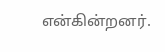என்கின்றனர்.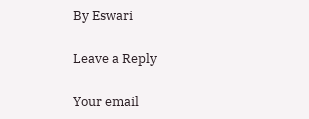By Eswari

Leave a Reply

Your email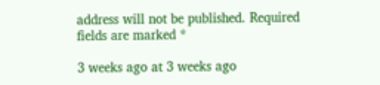address will not be published. Required fields are marked *

3 weeks ago at 3 weeks ago